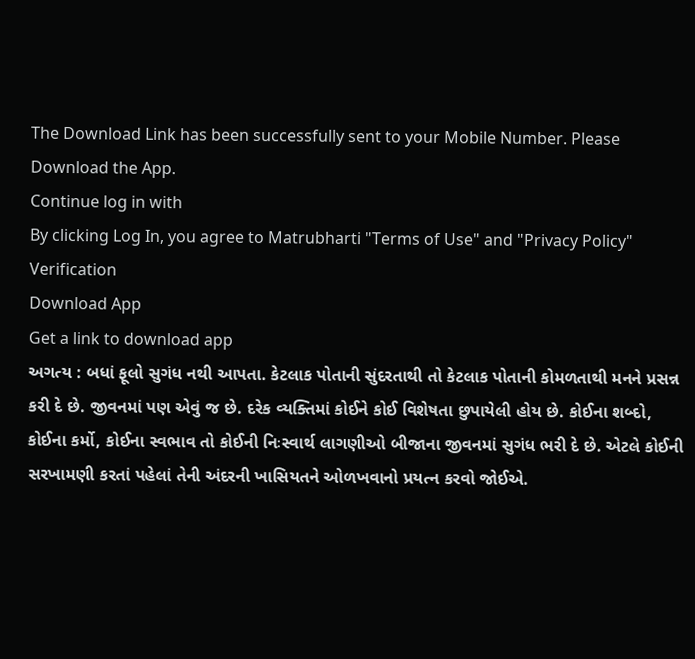The Download Link has been successfully sent to your Mobile Number. Please Download the App.
Continue log in with
By clicking Log In, you agree to Matrubharti "Terms of Use" and "Privacy Policy"
Verification
Download App
Get a link to download app
અગત્ય : બધાં ફૂલો સુગંધ નથી આપતા. કેટલાક પોતાની સુંદરતાથી તો કેટલાક પોતાની કોમળતાથી મનને પ્રસન્ન કરી દે છે. જીવનમાં પણ એવું જ છે. દરેક વ્યક્તિમાં કોઈને કોઈ વિશેષતા છુપાયેલી હોય છે. કોઈના શબ્દો, કોઈના કર્મો, કોઈના સ્વભાવ તો કોઈની નિઃસ્વાર્થ લાગણીઓ બીજાના જીવનમાં સુગંધ ભરી દે છે. એટલે કોઈની સરખામણી કરતાં પહેલાં તેની અંદરની ખાસિયતને ઓળખવાનો પ્રયત્ન કરવો જોઈએ.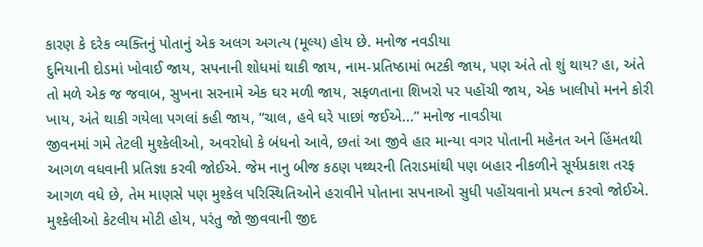કારણ કે દરેક વ્યક્તિનું પોતાનું એક અલગ અગત્ય (મૂલ્ય) હોય છે. મનોજ નવડીયા
દુનિયાની દોડમાં ખોવાઈ જાય, સપનાની શોધમાં થાકી જાય, નામ-પ્રતિષ્ઠામાં ભટકી જાય, પણ અંતે તો શું થાય? હા, અંતે તો મળે એક જ જવાબ, સુખના સરનામે એક ઘર મળી જાય, સફળતાના શિખરો પર પહોંચી જાય, એક ખાલીપો મનને કોરી ખાય, અંતે થાકી ગયેલા પગલાં કહી જાય, “ચાલ, હવે ઘરે પાછાં જઈએ...” મનોજ નાવડીયા
જીવનમાં ગમે તેટલી મુશ્કેલીઓ, અવરોધો કે બંધનો આવે, છતાં આ જીવે હાર માન્યા વગર પોતાની મહેનત અને હિંમતથી આગળ વધવાની પ્રતિજ્ઞા કરવી જોઈએ. જેમ નાનુ બીજ કઠણ પથ્થરની તિરાડમાંથી પણ બહાર નીકળીને સૂર્યપ્રકાશ તરફ આગળ વધે છે, તેમ માણસે પણ મુશ્કેલ પરિસ્થિતિઓને હરાવીને પોતાના સપનાઓ સુધી પહોંચવાનો પ્રયત્ન કરવો જોઈએ. મુશ્કેલીઓ કેટલીય મોટી હોય, પરંતુ જો જીવવાની જીદ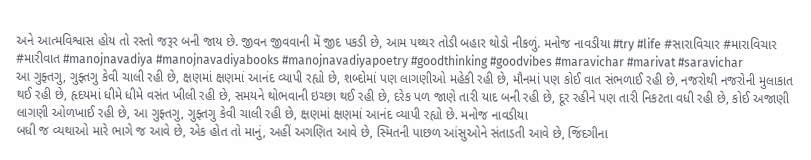અને આત્મવિશ્વાસ હોય તો રસ્તો જરૂર બની જાય છે. જીવન જીવવાની મેં જીદ પકડી છે, આમ પથ્થર તોડી બહાર થોડો નીકળું. મનોજ નાવડીયા #try #life #સારાવિચાર #મારાવિચાર #મારીવાત #manojnavadiya #manojnavadiyabooks #manojnavadiyapoetry #goodthinking #goodvibes #maravichar #marivat #saravichar
આ ગુફ્તગુ, ગુફ્તગુ કેવી ચાલી રહી છે, ક્ષણમાં ક્ષણમાં આનંદ વ્યાપી રહ્યો છે, શબ્દોમાં પણ લાગણીઓ મહેકી રહી છે, મૌનમાં પણ કોઈ વાત સંભળાઈ રહી છે, નજરોથી નજરોની મુલાકાત થઈ રહી છે, હૃદયમાં ધીમે ધીમે વસંત ખીલી રહી છે, સમયને થોભવાની ઇચ્છા થઈ રહી છે, દરેક પળ જાણે તારી યાદ બની રહી છે, દૂર રહીને પણ તારી નિકટતા વધી રહી છે, કોઈ અજાણી લાગણી ઓળખાઈ રહી છે, આ ગુફ્તગુ, ગુફ્તગુ કેવી ચાલી રહી છે, ક્ષણમાં ક્ષણમાં આનંદ વ્યાપી રહ્યો છે. મનોજ નાવડીયા
બધી જ વ્યથાઓ મારે ભાગે જ આવે છે, એક હોત તો માનું, અહીં અગણિત આવે છે, સ્મિતની પાછળ આંસુઓને સંતાડતી આવે છે, જિંદગીના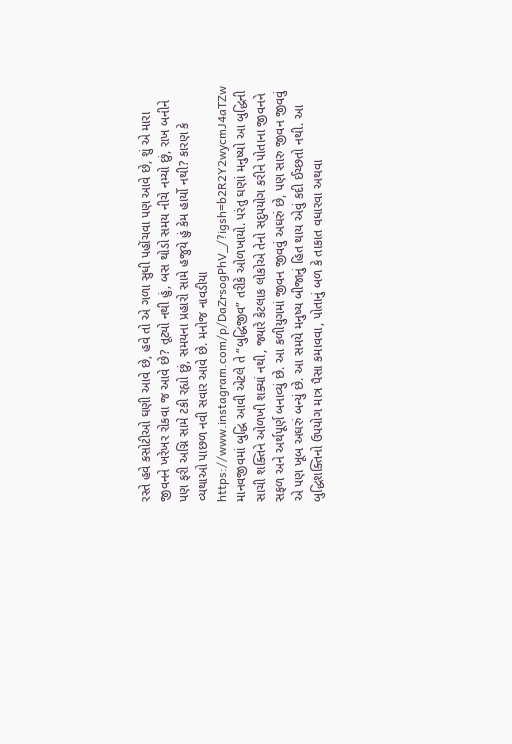રસ્તે હવે કસોટીઓ ઘણી આવે છે, હવે તો એ ગળા સુધી પહોંચવા પણ આવે છે, શું એ મારા જીવનને ખરેખર રોકવા જ આવે છે? તૂટ્યો નથી હું, બસ થોડો સમય નીચે નમ્યો છું, રાખ બનીને પણ ફરી અગ્નિ સામે ટકી રહ્યો છું, સમયના પ્રહારો સામે હજુયે હું કેમ હાર્યો નથી? કારણ કે વ્યથાઓ પાછળ નવી સવાર આવે છે. મનોજ નાવડીયા https://www.instagram.com/p/DaZrsogPhV_/?igsh=b2R2Y2wycmJ4aTZw
માનવજીવમાં બુદ્ધિ આવી એટલે તે “બુદ્ધિજીવ” તરીકે ઓળખાયો. પરંતુ ઘણાં મનુષ્યો આ બુદ્ધિની સાચી શક્તિને ઓળખી શક્યાં નથી, જ્યારે કેટલાક લોકોએ તેનો સદુપયોગ કરીને પોતાના જીવનને સફળ અને અર્થપૂર્ણ બનાવ્યું છે. આ કળીયુગમાં જીવન જીવવું અઘરું છે, પણ સારુ જીવન જીવવું એ પણ ખૂબ અઘરું બન્યું છે. આ સમયે મનુષ્ય બીજાનું હિત થાય એવું કદી ઈચ્છતો નથી. આ બુદ્ધિશક્તિનો ઉપયોગ માત્ર પૈસા કમાવવા, પોતાનું બળ કે તાકાત વધારવા અથવા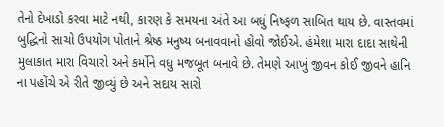તેનો દેખાડો કરવા માટે નથી, કારણ કે સમયના અંતે આ બધું નિષ્ફળ સાબિત થાય છે. વાસ્તવમાં બુદ્ધિનો સાચો ઉપયોગ પોતાને શ્રેષ્ઠ મનુષ્ય બનાવવાનો હોવો જોઈએ. હંમેશા મારા દાદા સાથેની મુલાકાત મારા વિચારો અને કર્મોને વધુ મજબૂત બનાવે છે. તેમણે આખું જીવન કોઈ જીવને હાનિ ના પહોંચે એ રીતે જીવ્યું છે અને સદાય સારો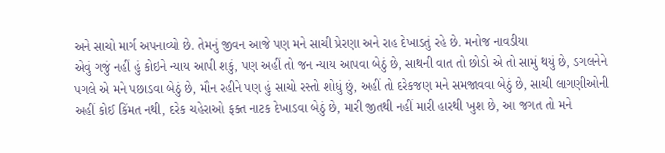અને સાચો માર્ગ અપનાવ્યો છે. તેમનું જીવન આજે પણ મને સાચી પ્રેરણા અને રાહ દેખાડતું રહે છે. મનોજ નાવડીયા
એવું ગજું નહીં હું કોઇને ન્યાય આપી શકું, પણ અહીં તો જન ન્યાય આપવા બેઠું છે, સાથની વાત તો છોડો એ તો સામું થયું છે, ડગલનેને પગલે એ મને પછાડવા બેઠું છે, મૌન રહીને પણ હું સાચો રસ્તો શોધું છું, અહીં તો દરેકજણ મને સમજાવવા બેઠું છે, સાચી લાગણીઓની અહીં કોઈ કિંમત નથી, દરેક ચહેરાઓ ફક્ત નાટક દેખાડવા બેઠું છે, મારી જીતથી નહીં મારી હારથી ખુશ છે, આ જગત તો મને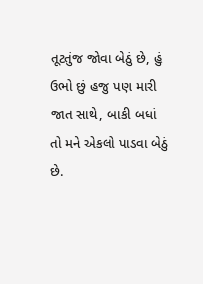તૂટતુંજ જોવા બેઠું છે, હું ઉભો છું હજુ પણ મારી જાત સાથે, બાકી બધાં તો મને એકલો પાડવા બેઠું છે.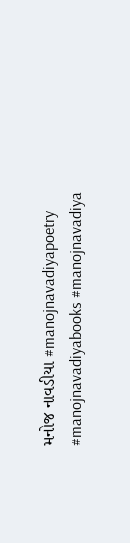મનોજ નાવડીયા #manojnavadiyapoetry #manojnavadiyabooks #manojnavadiya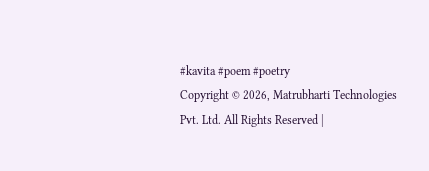#kavita #poem #poetry
Copyright © 2026, Matrubharti Technologies Pvt. Ltd. All Rights Reserved |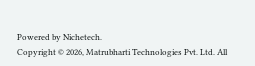Powered by Nichetech.
Copyright © 2026, Matrubharti Technologies Pvt. Ltd. All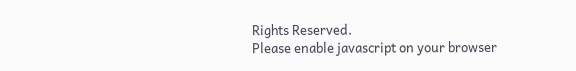Rights Reserved.
Please enable javascript on your browser